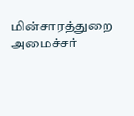மின்சாரத்துறை அமைச்சர்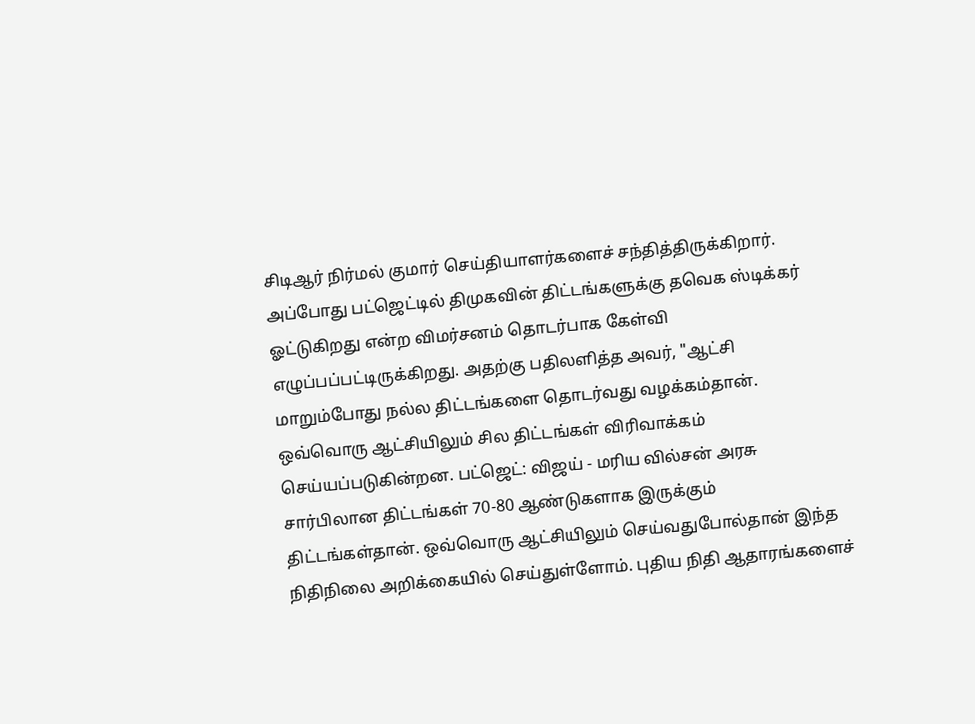சிடிஆர் நிர்மல் குமார் செய்தியாளர்களைச் சந்தித்திருக்கிறார். அப்போது பட்ஜெட்டில் திமுகவின் திட்டங்களுக்கு தவெக ஸ்டிக்கர் ஓட்டுகிறது என்ற விமர்சனம் தொடர்பாக கேள்வி எழுப்பப்பட்டிருக்கிறது. அதற்கு பதிலளித்த அவர், "ஆட்சி மாறும்போது நல்ல திட்டங்களை தொடர்வது வழக்கம்தான். ஒவ்வொரு ஆட்சியிலும் சில திட்டங்கள் விரிவாக்கம் செய்யப்படுகின்றன. பட்ஜெட்: விஜய் - மரிய வில்சன் அரசு சார்பிலான திட்டங்கள் 70-80 ஆண்டுகளாக இருக்கும் திட்டங்கள்தான். ஒவ்வொரு ஆட்சியிலும் செய்வதுபோல்தான் இந்த நிதிநிலை அறிக்கையில் செய்துள்ளோம். புதிய நிதி ஆதாரங்களைச்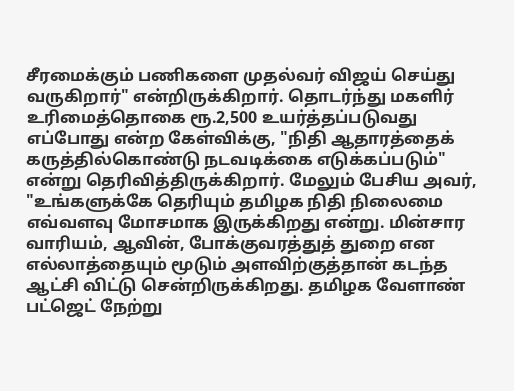சீரமைக்கும் பணிகளை முதல்வர் விஜய் செய்து வருகிறார்" என்றிருக்கிறார். தொடர்ந்து மகளிர் உரிமைத்தொகை ரூ.2,500 உயர்த்தப்படுவது எப்போது என்ற கேள்விக்கு, "நிதி ஆதாரத்தைக் கருத்தில்கொண்டு நடவடிக்கை எடுக்கப்படும்" என்று தெரிவித்திருக்கிறார். மேலும் பேசிய அவர், "உங்களுக்கே தெரியும் தமிழக நிதி நிலைமை எவ்வளவு மோசமாக இருக்கிறது என்று. மின்சார வாரியம், ஆவின், போக்குவரத்துத் துறை என எல்லாத்தையும் மூடும் அளவிற்குத்தான் கடந்த ஆட்சி விட்டு சென்றிருக்கிறது. தமிழக வேளாண் பட்ஜெட் நேற்று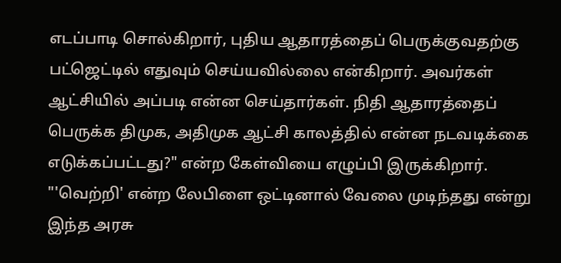எடப்பாடி சொல்கிறார், புதிய ஆதாரத்தைப் பெருக்குவதற்கு பட்ஜெட்டில் எதுவும் செய்யவில்லை என்கிறார். அவர்கள் ஆட்சியில் அப்படி என்ன செய்தார்கள். நிதி ஆதாரத்தைப் பெருக்க திமுக, அதிமுக ஆட்சி காலத்தில் என்ன நடவடிக்கை எடுக்கப்பட்டது?" என்ற கேள்வியை எழுப்பி இருக்கிறார். "'வெற்றி' என்ற லேபிளை ஒட்டினால் வேலை முடிந்தது என்று இந்த அரசு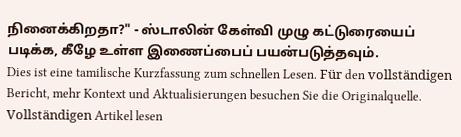நினைக்கிறதா?" - ஸ்டாலின் கேள்வி முழு கட்டுரையைப் படிக்க, கீழே உள்ள இணைப்பைப் பயன்படுத்தவும்.
Dies ist eine tamilische Kurzfassung zum schnellen Lesen. Für den vollständigen Bericht, mehr Kontext und Aktualisierungen besuchen Sie die Originalquelle.
Vollständigen Artikel lesen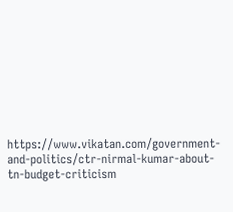https://www.vikatan.com/government-and-politics/ctr-nirmal-kumar-about-tn-budget-criticism